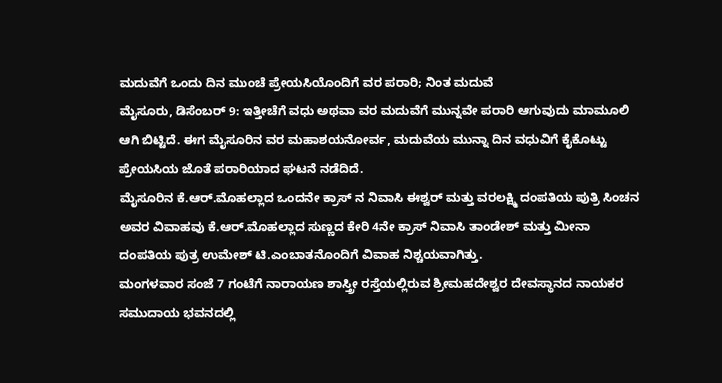ಮದುವೆಗೆ ಒಂದು ದಿನ ಮುಂಚೆ ಪ್ರೇಯಸಿಯೊಂದಿಗೆ ವರ ಪರಾರಿ; ನಿಂತ ಮದುವೆ
ಮೈಸೂರು, ಡಿಸೆಂಬರ್ 9: ಇತ್ತೀಚೆಗೆ ವಧು ಅಥವಾ ವರ ಮದುವೆಗೆ ಮುನ್ನವೇ ಪರಾರಿ ಆಗುವುದು ಮಾಮೂಲಿ ಆಗಿ ಬಿಟ್ಟಿದೆ. ಈಗ ಮೈಸೂರಿನ ವರ ಮಹಾಶಯನೋರ್ವ, ಮದುವೆಯ ಮುನ್ನಾ ದಿನ ವಧುವಿಗೆ ಕೈಕೊಟ್ಟು ಪ್ರೇಯಸಿಯ ಜೊತೆ ಪರಾರಿಯಾದ ಘಟನೆ ನಡೆದಿದೆ.
ಮೈಸೂರಿನ ಕೆ.ಆರ್.ಮೊಹಲ್ಲಾದ ಒಂದನೇ ಕ್ರಾಸ್ ನ ನಿವಾಸಿ ಈಶ್ವರ್ ಮತ್ತು ವರಲಕ್ಷ್ಮಿ ದಂಪತಿಯ ಪುತ್ರಿ ಸಿಂಚನ ಅವರ ವಿವಾಹವು ಕೆ.ಆರ್.ಮೊಹಲ್ಲಾದ ಸುಣ್ಣದ ಕೇರಿ 4ನೇ ಕ್ರಾಸ್ ನಿವಾಸಿ ತಾಂಡೇಶ್ ಮತ್ತು ಮೀನಾ ದಂಪತಿಯ ಪುತ್ರ ಉಮೇಶ್ ಟಿ.ಎಂಬಾತನೊಂದಿಗೆ ವಿವಾಹ ನಿಶ್ಚಯವಾಗಿತ್ತು.
ಮಂಗಳವಾರ ಸಂಜೆ 7 ಗಂಟೆಗೆ ನಾರಾಯಣ ಶಾಸ್ತ್ರೀ ರಸ್ತೆಯಲ್ಲಿರುವ ಶ್ರೀಮಹದೇಶ್ವರ ದೇವಸ್ಥಾನದ ನಾಯಕರ ಸಮುದಾಯ ಭವನದಲ್ಲಿ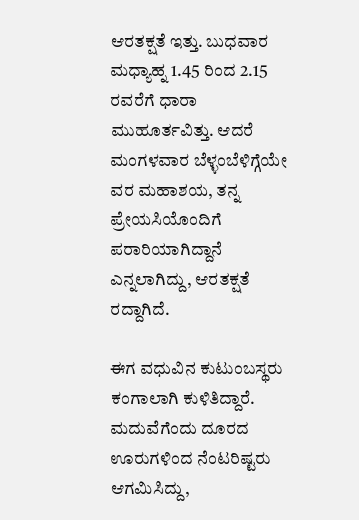ಆರತಕ್ಷತೆ ಇತ್ತು. ಬುಧವಾರ ಮಧ್ಯಾಹ್ನ 1.45 ರಿಂದ 2.15 ರವರೆಗೆ ಧಾರಾ ಮುಹೂರ್ತವಿತ್ತು. ಆದರೆ ಮಂಗಳವಾರ ಬೆಳ್ಳಂಬೆಳಿಗ್ಗೆಯೇ ವರ ಮಹಾಶಯ, ತನ್ನ ಪ್ರೇಯಸಿಯೊಂದಿಗೆ ಪರಾರಿಯಾಗಿದ್ದಾನೆ ಎನ್ನಲಾಗಿದ್ದು, ಆರತಕ್ಷತೆ ರದ್ದಾಗಿದೆ.

ಈಗ ವಧುವಿನ ಕುಟುಂಬಸ್ಥರು ಕಂಗಾಲಾಗಿ ಕುಳಿತಿದ್ದಾರೆ. ಮದುವೆಗೆಂದು ದೂರದ ಊರುಗಳಿಂದ ನೆಂಟರಿಷ್ಟರು ಆಗಮಿಸಿದ್ದು,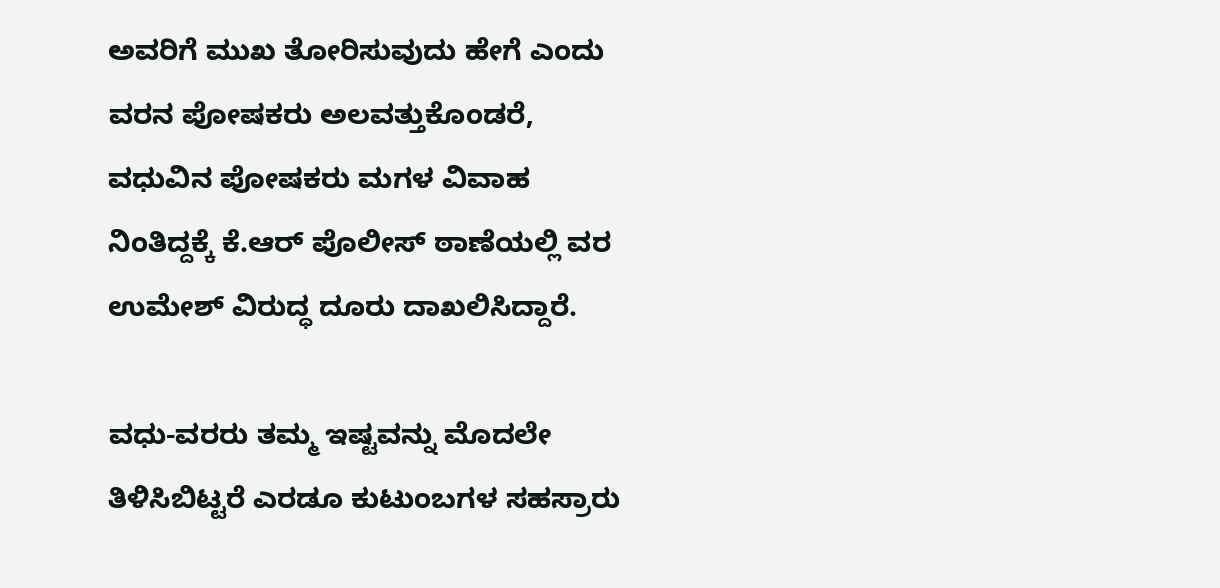ಅವರಿಗೆ ಮುಖ ತೋರಿಸುವುದು ಹೇಗೆ ಎಂದು ವರನ ಪೋಷಕರು ಅಲವತ್ತುಕೊಂಡರೆ, ವಧುವಿನ ಪೋಷಕರು ಮಗಳ ವಿವಾಹ ನಿಂತಿದ್ದಕ್ಕೆ ಕೆ.ಆರ್ ಪೊಲೀಸ್ ಠಾಣೆಯಲ್ಲಿ ವರ ಉಮೇಶ್ ವಿರುದ್ಧ ದೂರು ದಾಖಲಿಸಿದ್ದಾರೆ.

ವಧು-ವರರು ತಮ್ಮ ಇಷ್ಟವನ್ನು ಮೊದಲೇ ತಿಳಿಸಿಬಿಟ್ಟರೆ ಎರಡೂ ಕುಟುಂಬಗಳ ಸಹಸ್ರಾರು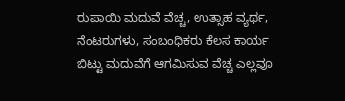ರುಪಾಯಿ ಮದುವೆ ವೆಚ್ಚ, ಉತ್ಸಾಹ ವ್ಯರ್ಥ, ನೆಂಟರುಗಳು, ಸಂಬಂಧಿಕರು ಕೆಲಸ ಕಾರ್ಯ ಬಿಟ್ಟು ಮದುವೆಗೆ ಆಗಮಿಸುವ ವೆಚ್ಚ ಎಲ್ಲವೂ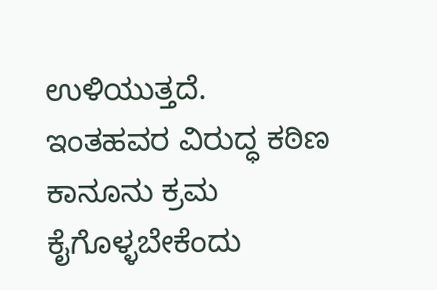ಉಳಿಯುತ್ತದೆ. ಇಂತಹವರ ವಿರುದ್ಧ ಕಠಿಣ ಕಾನೂನು ಕ್ರಮ ಕೈಗೊಳ್ಳಬೇಕೆಂದು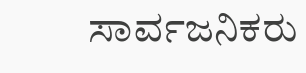ಸಾರ್ವಜನಿಕರು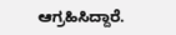ಆಗ್ರಹಿಸಿದ್ದಾರೆ.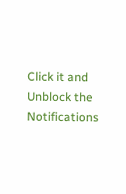Click it and Unblock the Notifications